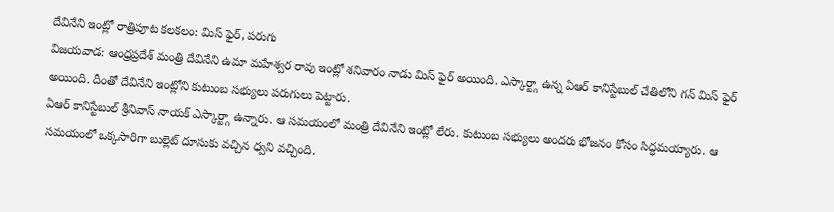దేవినేని ఇంట్లో రాత్రిపూట కలకలం: మిస్ ఫైర్, పరుగు
విజయవాడ: ఆంధ్రప్రదేశ్ మంత్రి దేవినేని ఉమా మహేశ్వర రావు ఇంట్లో శనివారం నాడు మిస్ ఫైర్ అయింది. ఎస్కార్ట్గా ఉన్న ఏఆర్ కానిస్టేబుల్ చేతిలోని గన్ మిస్ ఫైర్ అయింది. దీంతో దేవినేని ఇంట్లోని కుటుంబ సభ్యులు పరుగులు పెట్టారు.
ఏఆర్ కానిస్టేబుల్ శ్రీనివాస్ నాయక్ ఎస్కార్ట్గా ఉన్నారు. ఆ సమయంలో మంత్రి దేవినేని ఇంట్లో లేరు. కుటుంబ సభ్యులు అందరు భోజనం కోసం సిద్ధమయ్యారు. ఆ సమయంలో ఒక్కసారిగా బుల్లెట్ దూసుకు వచ్చిన ధ్వని వచ్చింది.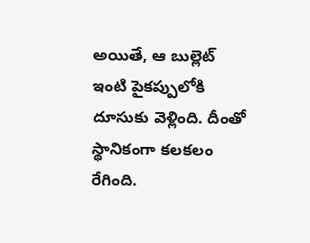అయితే, ఆ బుల్లెట్ ఇంటి పైకప్పులోకి దూసుకు వెళ్లింది. దీంతో స్థానికంగా కలకలం రేగింది.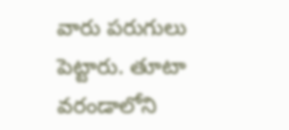వారు పరుగులు పెట్టారు. తూటా వరండాలోని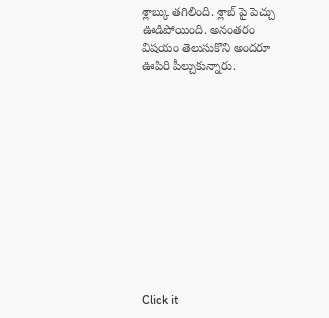శ్లాబ్కు తగిలింది. శ్లాబ్ పై పెచ్చు ఊడిపోయింది. అనంతరం విషయం తెలుసుకొని అందరూ ఊపిరి పీల్చుకున్నారు.












Click it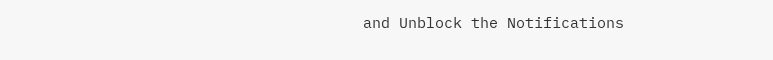and Unblock the Notifications